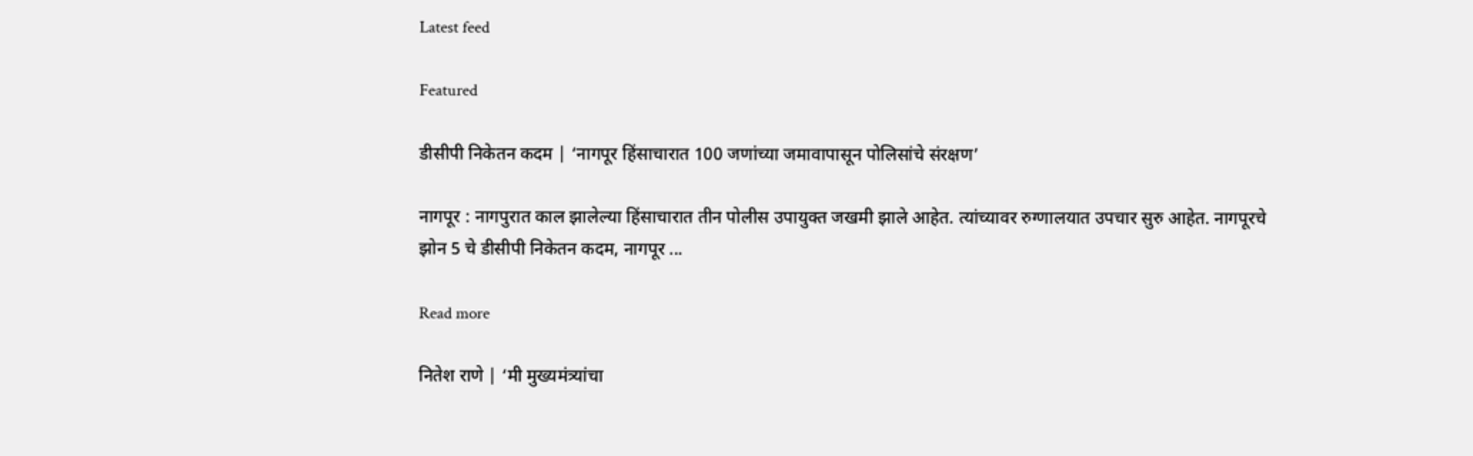Latest feed

Featured

डीसीपी निकेतन कदम | ‘नागपूर हिंसाचारात 100 जणांच्या जमावापासून पोलिसांचे संरक्षण’

नागपूर : नागपुरात काल झालेल्या हिंसाचारात तीन पोलीस उपायुक्त जखमी झाले आहेत. त्यांच्यावर रुग्णालयात उपचार सुरु आहेत. नागपूरचे झोन 5 चे डीसीपी निकेतन कदम, नागपूर ...

Read more

नितेश राणे | ‘मी मुख्यमंत्र्यांचा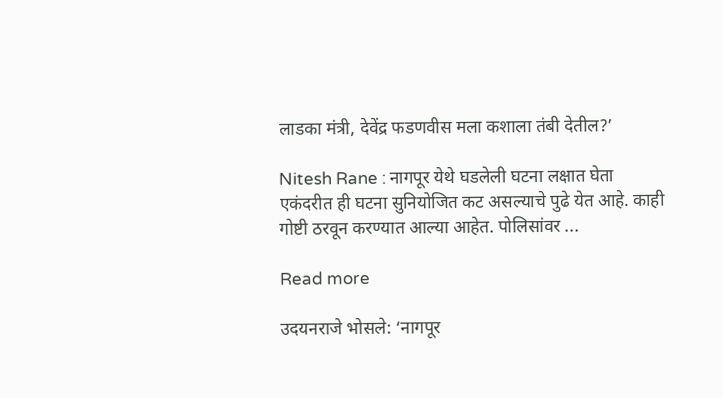लाडका मंत्री, देवेंद्र फडणवीस मला कशाला तंबी देतील?’

Nitesh Rane : नागपूर येथे घडलेली घटना लक्षात घेता एकंदरीत ही घटना सुनियोजित कट असल्याचे पुढे येत आहे. काही गोष्टी ठरवून करण्यात आल्या आहेत. पोलिसांवर ...

Read more

उदयनराजे भोसले: ‘नागपूर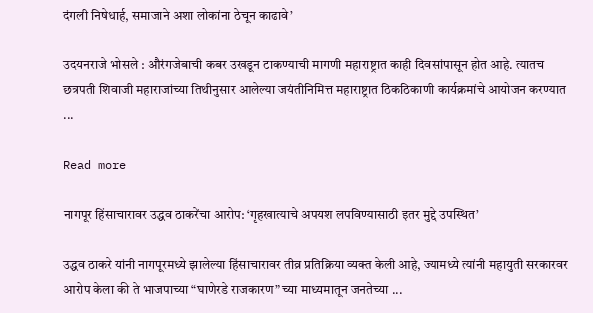दंगली निषेधार्ह, समाजाने अशा लोकांना ठेचून काढावे’

उदयनराजे भोसले : औरंगजेबाची कबर उखडून टाकण्याची मागणी महाराष्ट्रात काही दिवसांपासून होत आहे. त्यातच छत्रपती शिवाजी महाराजांच्या तिथीनुसार आलेल्या जयंतीनिमित्त महाराष्ट्रात ठिकठिकाणी कार्यक्रमांचे आयोजन करण्यात ...

Read more

नागपूर हिंसाचारावर उद्धव ठाकरेंचा आरोप: ‘गृहखात्याचे अपयश लपविण्यासाठी इतर मुद्दे उपस्थित’

उद्धव ठाकरे यांनी नागपूरमध्ये झालेल्या हिंसाचारावर तीव्र प्रतिक्रिया व्यक्त केली आहे, ज्यामध्ये त्यांनी महायुती सरकारवर आरोप केला की ते भाजपाच्या “घाणेरडे राजकारण” च्या माध्यमातून जनतेच्या ...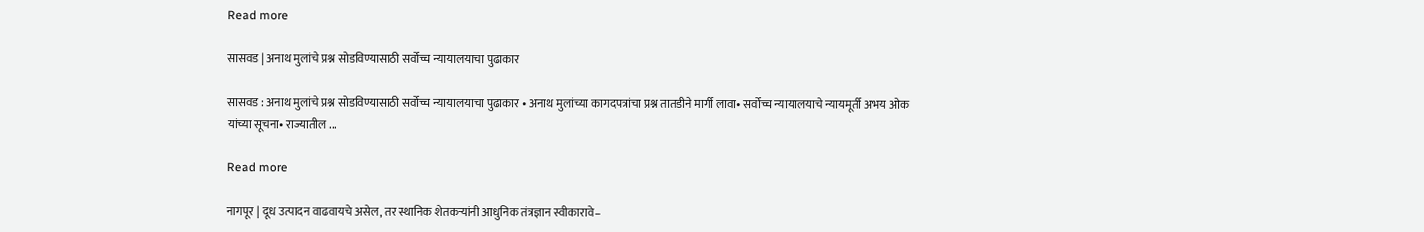Read more

सासवड | अनाथ मुलांचे प्रश्न सोडविण्यासाठी सर्वोच्च न्यायालयाचा पुढाकार

सासवड : अनाथ मुलांचे प्रश्न सोडविण्यासाठी सर्वोच्च न्यायालयाचा पुढाकार • अनाथ मुलांच्या कागदपत्रांचा प्रश्न तातडीने मार्गी लावा• सर्वोच्च न्यायालयाचे न्यायमूर्ती अभय ओक यांच्या सूचना• राज्यातील ...

Read more

नागपूर | दूध उत्पादन वाढवायचे असेल, तर स्थानिक शेतकऱ्यांनी आधुनिक तंत्रज्ञान स्वीकारावे–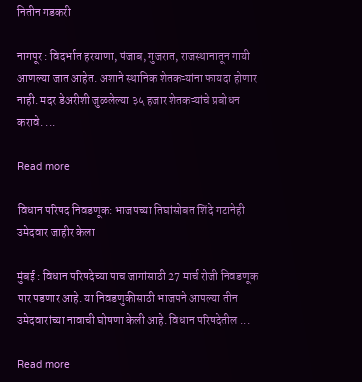नितीन गडकरी

नागपूर : विदर्भात हरयाणा, पंजाब, गुजरात, राजस्थानातून गायी आणल्या जात आहेत. अशाने स्थानिक शेतकऱ्यांना फायदा होणार नाही. मदर डेअरीशी जुळलेल्या ३५ हजार शेतकऱ्यांचे प्रबोधन करावे. ...

Read more

विधान परिषद निवडणूक: भाजपच्या तिघांसोबत शिंदे गटानेही उमेदवार जाहीर केला

मुंबई : विधान परिषदेच्या पाच जागांसाठी 27 मार्च रोजी निवडणूक पार पडणार आहे. या निवडणुकीसाठी भाजपने आपल्या तीन उमेदवारांच्या नावाची घोषणा केली आहे. विधान परिषदेतील ...

Read more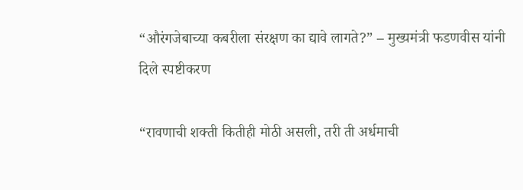“औरंगजेबाच्या कबरीला संरक्षण का द्यावे लागते?” – मुख्यमंत्री फडणवीस यांनी दिले स्पष्टीकरण

“रावणाची शक्ती कितीही मोठी असली, तरी ती अर्धमाची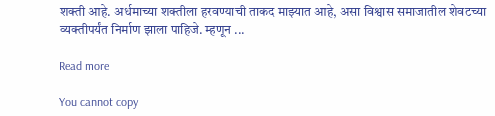शक्ती आहे. अर्धमाच्या शक्तीला हरवण्याची ताकद माझ्यात आहे, असा विश्वास समाजातील शेवटच्या व्यक्तीपर्यंत निर्माण झाला पाहिजे. म्हणून ...

Read more

You cannot copy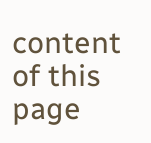content of this page